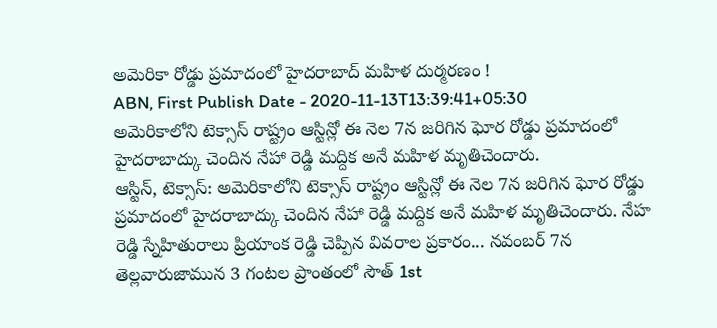అమెరికా రోడ్డు ప్రమాదంలో హైదరాబాద్ మహిళ దుర్మరణం !
ABN, First Publish Date - 2020-11-13T13:39:41+05:30
అమెరికాలోని టెక్సాస్ రాష్ట్రం ఆస్టిన్లో ఈ నెల 7న జరిగిన ఘోర రోడ్డు ప్రమాదంలో హైదరాబాద్కు చెందిన నేహా రెడ్డి మద్దిక అనే మహిళ మృతిచెందారు.
ఆస్టిన్, టెక్సాస్: అమెరికాలోని టెక్సాస్ రాష్ట్రం ఆస్టిన్లో ఈ నెల 7న జరిగిన ఘోర రోడ్డు ప్రమాదంలో హైదరాబాద్కు చెందిన నేహా రెడ్డి మద్దిక అనే మహిళ మృతిచెందారు. నేహ రెడ్డి స్నేహితురాలు ప్రియాంక రెడ్డి చెప్పిన వివరాల ప్రకారం... నవంబర్ 7న తెల్లవారుజామున 3 గంటల ప్రాంతంలో సౌత్ 1st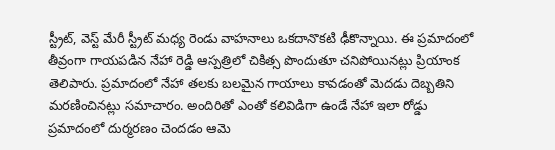స్ట్రీట్, వెస్ట్ మేరీ స్ట్రీట్ మధ్య రెండు వాహనాలు ఒకదానొకటి ఢీకొన్నాయి. ఈ ప్రమాదంలో తీవ్రంగా గాయపడిన నేహా రెడ్డి ఆస్పత్రిలో చికిత్స పొందుతూ చనిపోయినట్లు ప్రియాంక తెలిపారు. ప్రమాదంలో నేహా తలకు బలమైన గాయాలు కావడంతో మెదడు దెబ్బతిని మరణించినట్లు సమాచారం. అందిరితో ఎంతో కలివిడిగా ఉండే నేహా ఇలా రోడ్డు ప్రమాదంలో దుర్మరణం చెందడం ఆమె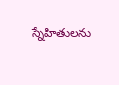స్నేహితులను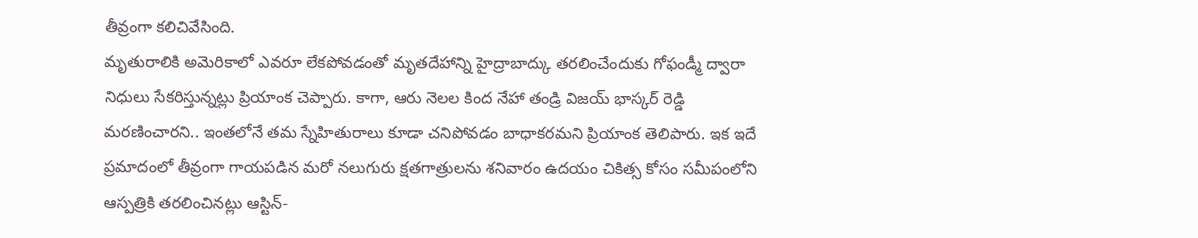తీవ్రంగా కలిచివేసింది.
మృతురాలికి అమెరికాలో ఎవరూ లేకపోవడంతో మృతదేహాన్ని హైద్రాబాద్కు తరలించేందుకు గోఫండ్మీ ద్వారా నిధులు సేకరిస్తున్నట్లు ప్రియాంక చెప్పారు. కాగా, ఆరు నెలల కింద నేహా తండ్రి విజయ్ భాస్కర్ రెడ్డి మరణించారని.. ఇంతలోనే తమ స్నేహితురాలు కూడా చనిపోవడం బాధాకరమని ప్రియాంక తెలిపారు. ఇక ఇదే ప్రమాదంలో తీవ్రంగా గాయపడిన మరో నలుగురు క్షతగాత్రులను శనివారం ఉదయం చికిత్స కోసం సమీపంలోని ఆస్పత్రికి తరలించినట్లు ఆస్టిన్-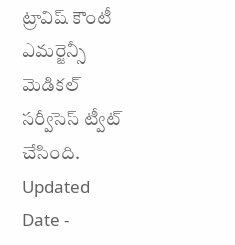ట్రావిష్ కౌంటీ ఎమర్జెన్సీ మెడికల్ సర్వీసెస్ ట్వీట్ చేసింది.
Updated Date -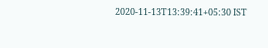2020-11-13T13:39:41+05:30 IST